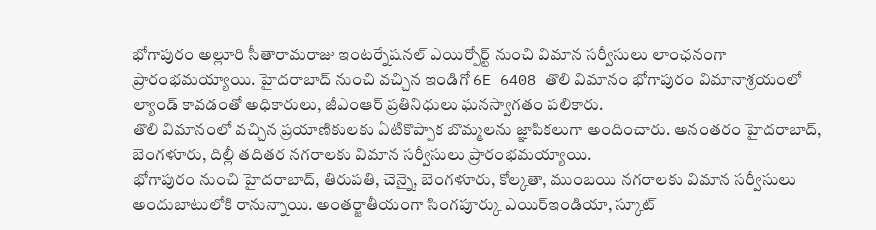భోగాపురం అల్లూరి సీతారామరాజు ఇంటర్నేషనల్ ఎయిర్పోర్ట్ నుంచి విమాన సర్వీసులు లాంఛనంగా ప్రారంభమయ్యాయి. హైదరాబాద్ నుంచి వచ్చిన ఇండిగో 6E 6408 తొలి విమానం భోగాపురం విమానాశ్రయంలో ల్యాండ్ కావడంతో అధికారులు, జీఎంఆర్ ప్రతినిధులు ఘనస్వాగతం పలికారు.
తొలి విమానంలో వచ్చిన ప్రయాణికులకు ఏటికొప్పాక బొమ్మలను జ్ఞాపికలుగా అందించారు. అనంతరం హైదరాబాద్, బెంగళూరు, దిల్లీ తదితర నగరాలకు విమాన సర్వీసులు ప్రారంభమయ్యాయి.
భోగాపురం నుంచి హైదరాబాద్, తిరుపతి, చెన్నై, బెంగళూరు, కోల్కతా, ముంబయి నగరాలకు విమాన సర్వీసులు అందుబాటులోకి రానున్నాయి. అంతర్జాతీయంగా సింగపూర్కు ఎయిర్ఇండియా, స్కూట్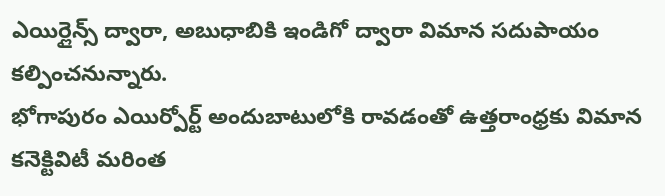ఎయిర్లైన్స్ ద్వారా, అబుధాబికి ఇండిగో ద్వారా విమాన సదుపాయం కల్పించనున్నారు.
భోగాపురం ఎయిర్పోర్ట్ అందుబాటులోకి రావడంతో ఉత్తరాంధ్రకు విమాన కనెక్టివిటీ మరింత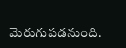మెరుగుపడనుంది.